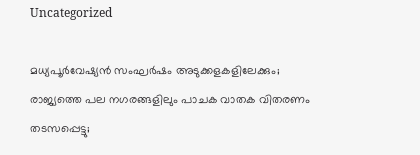Uncategorized

മധ്യപൂര്‍വേഷ്യന്‍ സംഘര്‍ഷം അടുക്കളകളിലേക്കും; രാജ്യത്തെ പല നഗരങ്ങളിലും പാചക വാതക വിതരണം തടസപ്പെട്ടു;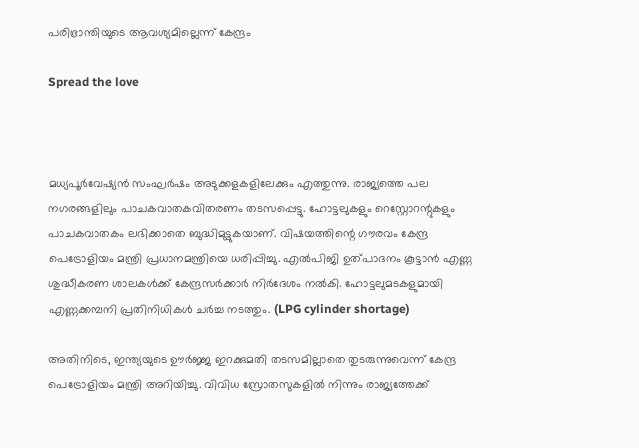പരിഭ്രാന്തിയുടെ ആവശ്യമില്ലെന്ന് കേന്ദ്രം

Spread the love



മധ്യപൂര്‍വേഷ്യന്‍ സംഘര്‍ഷം അടുക്കളകളിലേക്കും എത്തുന്നു. രാജ്യത്തെ പല നഗരങ്ങളിലും പാചകവാതകവിതരണം തടസപ്പെട്ടു. ഹോട്ടലുകളും റെസ്റ്റോറന്റുകളും പാചകവാതകം ലഭിക്കാതെ ബുദ്ധിമുട്ടുകയാണ്. വിഷയത്തിന്റെ ഗൗരവം കേന്ദ്ര പെട്രോളിയം മന്ത്രി പ്രധാനമന്ത്രിയെ ധരിപ്പിച്ചു. എല്‍പിജി ഉത്പാദനം കൂട്ടാന്‍ എണ്ണ ശുദ്ധീകരണ ശാലകള്‍ക്ക് കേന്ദ്രസര്‍ക്കാര്‍ നിര്‍ദേശം നല്‍കി. ഹോട്ടലുമടകളുമായി എണ്ണക്കമ്പനി പ്രതിനിധികള്‍ ചര്‍ച്ച നടത്തും. (LPG cylinder shortage)

അതിനിടെ, ഇന്ത്യയുടെ ഊര്‍ജ്ജ ഇറക്കുമതി തടസമില്ലാതെ തുടരുന്നുവെന്ന് കേന്ദ്ര പെട്രോളിയം മന്ത്രി അറിയിച്ചു. വിവിധ സ്രോതസുകളില്‍ നിന്നും രാജ്യത്തേക്ക്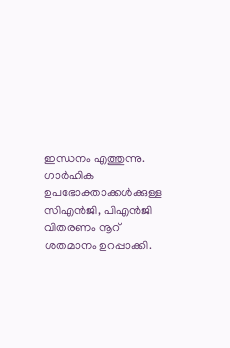ഇന്ധനം എത്തുന്നു. ഗാര്‍ഹിക ഉപഭോക്താക്കള്‍ക്കുള്ള സിഎന്‍ജി, പിഎന്‍ജി വിതരണം നൂറ് ശതമാനം ഉറപ്പാക്കി.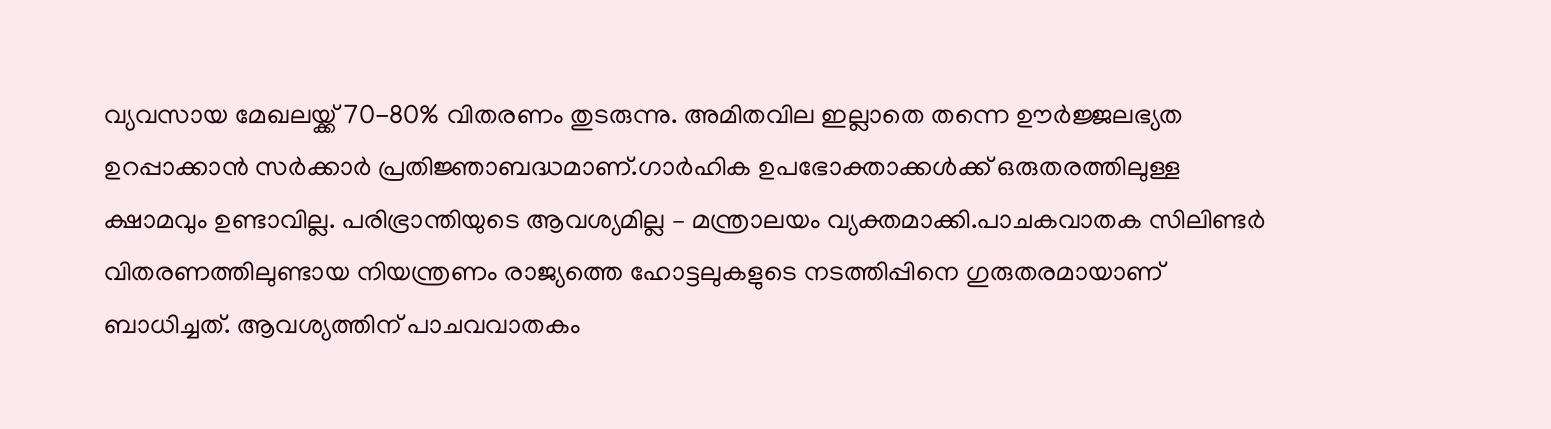വ്യവസായ മേഖലയ്ക്ക് 70-80% വിതരണം തുടരുന്നു. അമിതവില ഇല്ലാതെ തന്നെ ഊര്‍ജ്ജലഭ്യത ഉറപ്പാക്കാന്‍ സര്‍ക്കാര്‍ പ്രതിജ്ഞാബദ്ധമാണ്.ഗാര്‍ഹിക ഉപഭോക്താക്കള്‍ക്ക് ഒരുതരത്തിലുള്ള ക്ഷാമവും ഉണ്ടാവില്ല. പരിഭ്രാന്തിയുടെ ആവശ്യമില്ല – മന്ത്രാലയം വ്യക്തമാക്കി.പാചകവാതക സിലിണ്ടര്‍ വിതരണത്തിലുണ്ടായ നിയന്ത്രണം രാജ്യത്തെ ഹോട്ടലുകളുടെ നടത്തിപ്പിനെ ഗുരുതരമായാണ് ബാധിച്ചത്. ആവശ്യത്തിന് പാചവവാതകം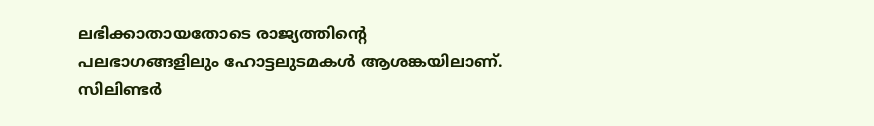ലഭിക്കാതായതോടെ രാജ്യത്തിന്റെ പലഭാഗങ്ങളിലും ഹോട്ടലുടമകള്‍ ആശങ്കയിലാണ്. സിലിണ്ടര്‍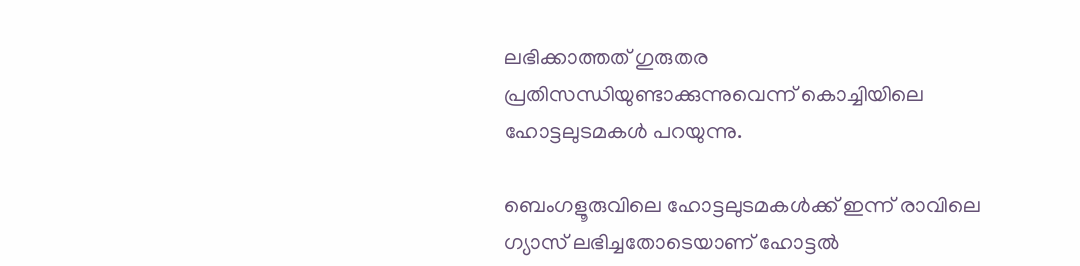ലഭിക്കാത്തത് ഗുരുതര പ്രതിസന്ധിയുണ്ടാക്കുന്നുവെന്ന് കൊച്ചിയിലെ ഹോട്ടലുടമകള്‍ പറയുന്നു.

ബെംഗളൂരുവിലെ ഹോട്ടലുടമകള്‍ക്ക് ഇന്ന് രാവിലെ ഗ്യാസ് ലഭിച്ചതോടെയാണ് ഹോട്ടല്‍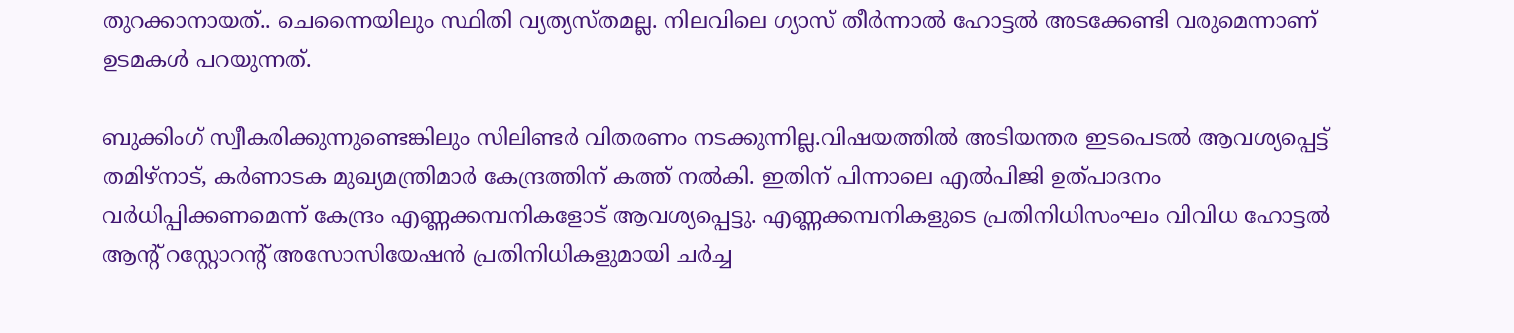തുറക്കാനായത്.. ചെന്നൈയിലും സ്ഥിതി വ്യത്യസ്തമല്ല. നിലവിലെ ഗ്യാസ് തീര്‍ന്നാല്‍ ഹോട്ടല്‍ അടക്കേണ്ടി വരുമെന്നാണ് ഉടമകള്‍ പറയുന്നത്.

ബുക്കിംഗ് സ്വീകരിക്കുന്നുണ്ടെങ്കിലും സിലിണ്ടര്‍ വിതരണം നടക്കുന്നില്ല.വിഷയത്തില്‍ അടിയന്തര ഇടപെടല്‍ ആവശ്യപ്പെട്ട് തമിഴ്‌നാട്, കര്‍ണാടക മുഖ്യമന്ത്രിമാര്‍ കേന്ദ്രത്തിന് കത്ത് നല്‍കി. ഇതിന് പിന്നാലെ എല്‍പിജി ഉത്പാദനം വര്‍ധിപ്പിക്കണമെന്ന് കേന്ദ്രം എണ്ണക്കമ്പനികളോട് ആവശ്യപ്പെട്ടു. എണ്ണക്കമ്പനികളുടെ പ്രതിനിധിസംഘം വിവിധ ഹോട്ടല്‍ ആന്റ് റസ്റ്റോറന്റ് അസോസിയേഷന്‍ പ്രതിനിധികളുമായി ചര്‍ച്ച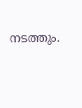നടത്തും.